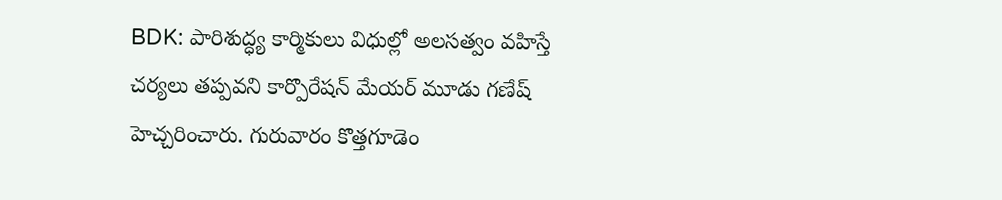BDK: పారిశుద్ధ్య కార్మికులు విధుల్లో అలసత్వం వహిస్తే చర్యలు తప్పవని కార్పొరేషన్ మేయర్ మూడు గణేష్ హెచ్చరించారు. గురువారం కొత్తగూడెం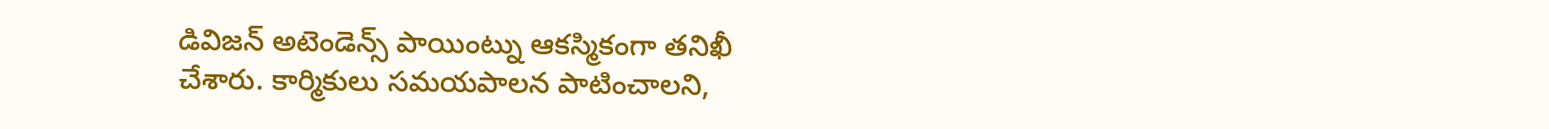డివిజన్ అటెండెన్స్ పాయింట్ను ఆకస్మికంగా తనిఖీ చేశారు. కార్మికులు సమయపాలన పాటించాలని,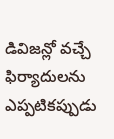డివిజన్లో వచ్చే ఫిర్యాదులను ఎప్పటికప్పుడు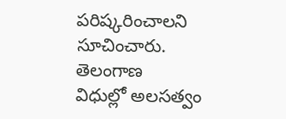పరిష్కరించాలని సూచించారు.
తెలంగాణ
విధుల్లో అలసత్వం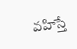వహిస్తే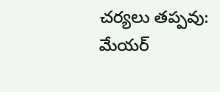చర్యలు తప్పవు: మేయర్